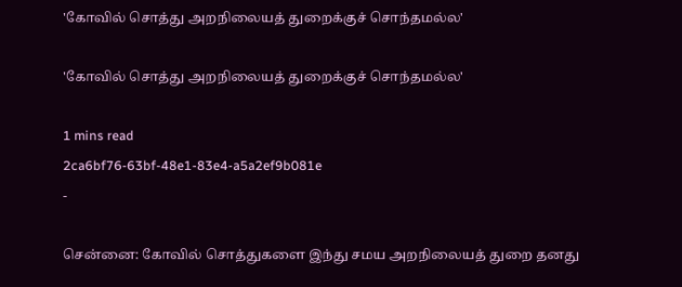'கோவில் சொத்து அறநிலையத் துறைக்குச் சொந்தமல்ல'

'கோவில் சொத்து அறநிலையத் துறைக்குச் சொந்தமல்ல'

1 mins read
2ca6bf76-63bf-48e1-83e4-a5a2ef9b081e
-

சென்னை: கோவில் சொத்துகளை இந்து சமய அறநிலையத் துறை தனது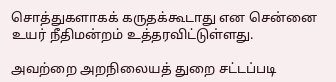சொத்துகளாகக் கருதக்கூடாது என சென்னை உயர் நீதிமன்றம் உத்தரவிட்டுள்ளது.

அவற்றை அறநிலையத் துறை சட்டப்படி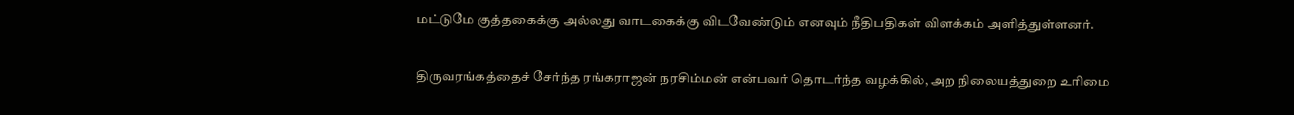மட்டுமே குத்தகைக்கு அல்லது வாடகைக்கு விடவேண்டும் எனவும் நீதிபதிகள் விளக்கம் அளித்துள்ளனர்.

திருவரங்கத்தைச் சேர்ந்த ரங்கராஜன் நரசிம்மன் என்பவர் தொடர்ந்த வழக்கில், அற நிலையத்துறை உரிமை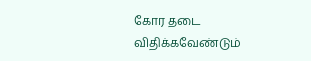கோர தடை விதிக்கவேண்டும்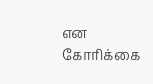என கோரிக்கை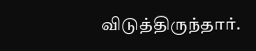விடுத்திருந்தார்.